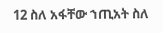12 ስለ አፋቸው ኀጢአት ስለ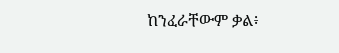ከንፈራቸውም ቃል፥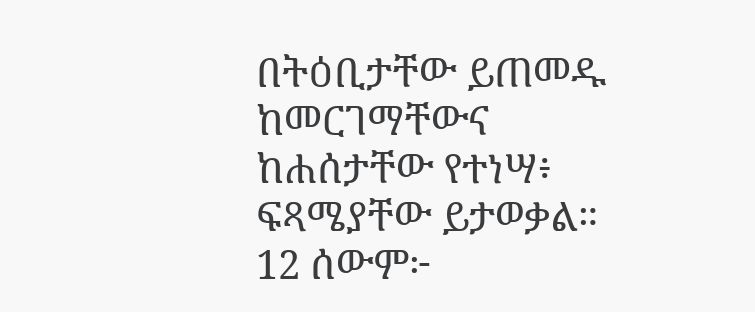በትዕቢታቸው ይጠመዱ ከመርገማቸውና ከሐሰታቸው የተነሣ፥ ፍጻሜያቸው ይታወቃል።
12 ሰውም፦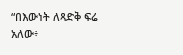“በእውነት ለጻድቅ ፍሬ አለው፥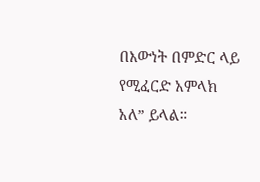በእውነት በምድር ላይ የሚፈርድ አምላክ አለ” ይላል።